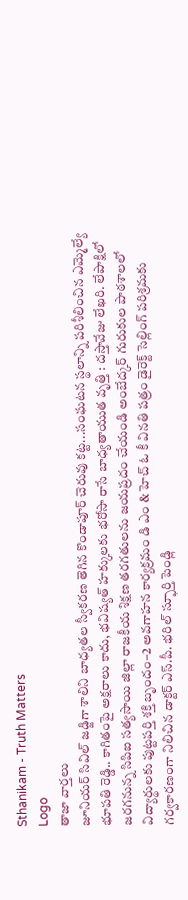Sthanikam - Truth Matters
Logo
తాజా వార్తలు
జూనియర్ సివిల్ జడ్జిగా శాలిని బాధ్యతల స్వీకరణ తెగిన కొండాపూర్ చెరువు కట్ట...సంఘటన స్థలాన్ని పరిశీలించిన ఎమ్మెల్యే భూపతి రెడ్డి.. కాగితంపై అక్షరాలు కాదు, భవిష్యత్‌ హక్కులకు భరోసా రాసే బాధ్యతాయుత వృత్తి : దస్తావేజు లేఖరి. లేపాక్షిలో జరగనున్న సిపిఐ సత్యసాయి జిల్లా రాజకీయ శిక్షణ తరగతులను జయప్రదం చేయండి అంబేద్కర్ గురుకుల పాఠశాలలో విద్యార్థులకు పుట్టపర్తి శక్తి బృందం–2 అవగాహన కార్యక్రమం డి ఎం & హెచ్ ఓ కీ వినతి పత్రం డైరెక్ట్ సెల్లింగ్ పరిశ్రమకు గర్వకారణంగా నిలిచిన డాక్టర్ ఎస్.పీ. భరిల్ స్ఫూర్తి పెండ్లి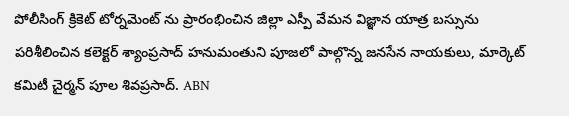పోలీసింగ్ క్రికెట్ టోర్నమెంట్ ను ప్రారంభించిన జిల్లా ఎస్పీ వేమన విజ్ఞాన యాత్ర బస్సును పరిశీలించిన కలెక్టర్ శ్యాంప్రసాద్ హనుమంతుని పూజలో పాల్గొన్న జనసేన నాయకులు, మార్కెట్ కమిటీ చైర్మన్ పూల శివప్రసాద్. ABN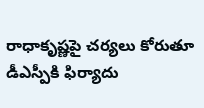రాధాకృష్ణపై చర్యలు కోరుతూ డీఎస్పీకి ఫిర్యాదు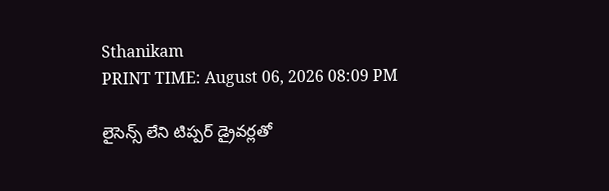Sthanikam
PRINT TIME: August 06, 2026 08:09 PM

లైసెన్స్ లేని టిప్పర్ డ్రైవర్లతో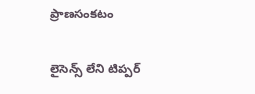ప్రాణసంకటం

లైసెన్స్ లేని టిప్పర్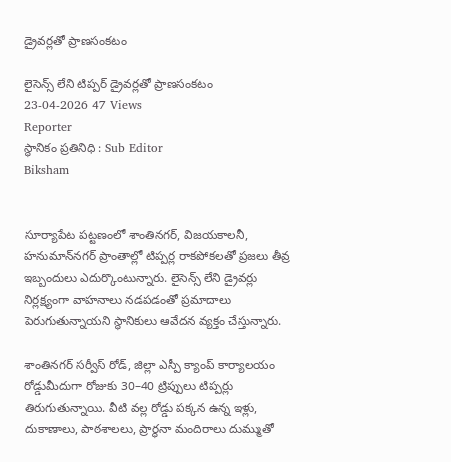డ్రైవర్లతో ప్రాణసంకటం

లైసెన్స్ లేని టిప్పర్ డ్రైవర్లతో ప్రాణసంకటం
23-04-2026 47 Views
Reporter
స్థానికం ప్రతినిధి : Sub Editor
Biksham


సూర్యాపేట పట్టణంలో శాంతినగర్, విజయకాలనీ, హనుమాన్‌నగర్ ప్రాంతాల్లో టిప్పర్ల రాకపోకలతో ప్రజలు తీవ్ర ఇబ్బందులు ఎదుర్కొంటున్నారు. లైసెన్స్ లేని డ్రైవర్లు నిర్లక్ష్యంగా వాహనాలు నడపడంతో ప్రమాదాలు పెరుగుతున్నాయని స్థానికులు ఆవేదన వ్యక్తం చేస్తున్నారు.

శాంతినగర్ సర్వీస్ రోడ్, జిల్లా ఎస్పీ క్యాంప్ కార్యాలయం రోడ్డుమీదుగా రోజుకు 30–40 ట్రిప్పులు టిప్పర్లు తిరుగుతున్నాయి. వీటి వల్ల రోడ్డు పక్కన ఉన్న ఇళ్లు, దుకాణాలు, పాఠశాలలు, ప్రార్థనా మందిరాలు దుమ్ముతో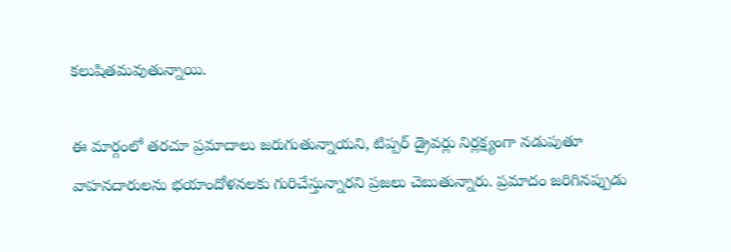కలుషితమవుతున్నాయి.

ఈ మార్గంలో తరచూ ప్రమాదాలు జరుగుతున్నాయని, టిప్పర్ డ్రైవర్లు నిర్లక్ష్యంగా నడుపుతూ వాహనదారులను భయాందోళనలకు గురిచేస్తున్నారని ప్రజలు చెబుతున్నారు. ప్రమాదం జరిగినప్పుడు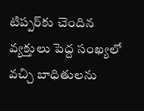టిప్పర్‌కు చెందిన వ్యక్తులు పెద్ద సంఖ్యలో వచ్చి బాధితులను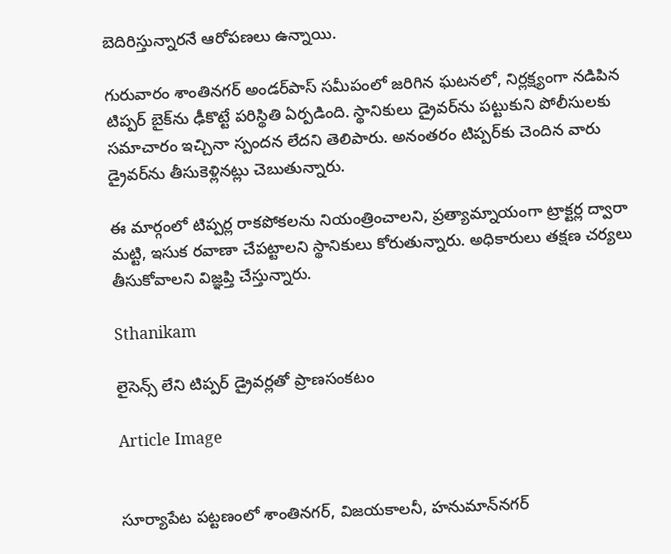బెదిరిస్తున్నారనే ఆరోపణలు ఉన్నాయి.

గురువారం శాంతినగర్ అండర్‌పాస్ సమీపంలో జరిగిన ఘటనలో, నిర్లక్ష్యంగా నడిపిన టిప్పర్ బైక్‌ను ఢీకొట్టే పరిస్థితి ఏర్పడింది. స్థానికులు డ్రైవర్‌ను పట్టుకుని పోలీసులకు సమాచారం ఇచ్చినా స్పందన లేదని తెలిపారు. అనంతరం టిప్పర్‌కు చెందిన వారు డ్రైవర్‌ను తీసుకెళ్లినట్లు చెబుతున్నారు.

ఈ మార్గంలో టిప్పర్ల రాకపోకలను నియంత్రించాలని, ప్రత్యామ్నాయంగా ట్రాక్టర్ల ద్వారా మట్టి, ఇసుక రవాణా చేపట్టాలని స్థానికులు కోరుతున్నారు. అధికారులు తక్షణ చర్యలు తీసుకోవాలని విజ్ఞప్తి చేస్తున్నారు.

Sthanikam

లైసెన్స్ లేని టిప్పర్ డ్రైవర్లతో ప్రాణసంకటం

Article Image


సూర్యాపేట పట్టణంలో శాంతినగర్, విజయకాలనీ, హనుమాన్‌నగర్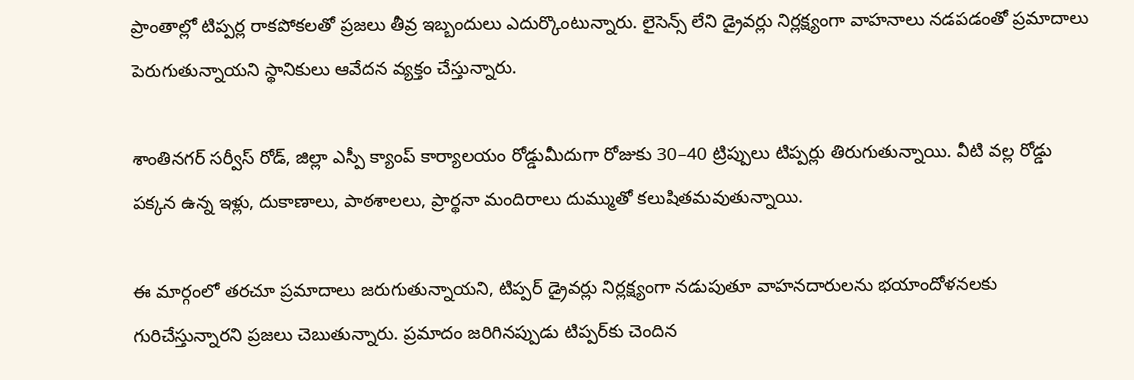ప్రాంతాల్లో టిప్పర్ల రాకపోకలతో ప్రజలు తీవ్ర ఇబ్బందులు ఎదుర్కొంటున్నారు. లైసెన్స్ లేని డ్రైవర్లు నిర్లక్ష్యంగా వాహనాలు నడపడంతో ప్రమాదాలు పెరుగుతున్నాయని స్థానికులు ఆవేదన వ్యక్తం చేస్తున్నారు.

శాంతినగర్ సర్వీస్ రోడ్, జిల్లా ఎస్పీ క్యాంప్ కార్యాలయం రోడ్డుమీదుగా రోజుకు 30–40 ట్రిప్పులు టిప్పర్లు తిరుగుతున్నాయి. వీటి వల్ల రోడ్డు పక్కన ఉన్న ఇళ్లు, దుకాణాలు, పాఠశాలలు, ప్రార్థనా మందిరాలు దుమ్ముతో కలుషితమవుతున్నాయి.

ఈ మార్గంలో తరచూ ప్రమాదాలు జరుగుతున్నాయని, టిప్పర్ డ్రైవర్లు నిర్లక్ష్యంగా నడుపుతూ వాహనదారులను భయాందోళనలకు గురిచేస్తున్నారని ప్రజలు చెబుతున్నారు. ప్రమాదం జరిగినప్పుడు టిప్పర్‌కు చెందిన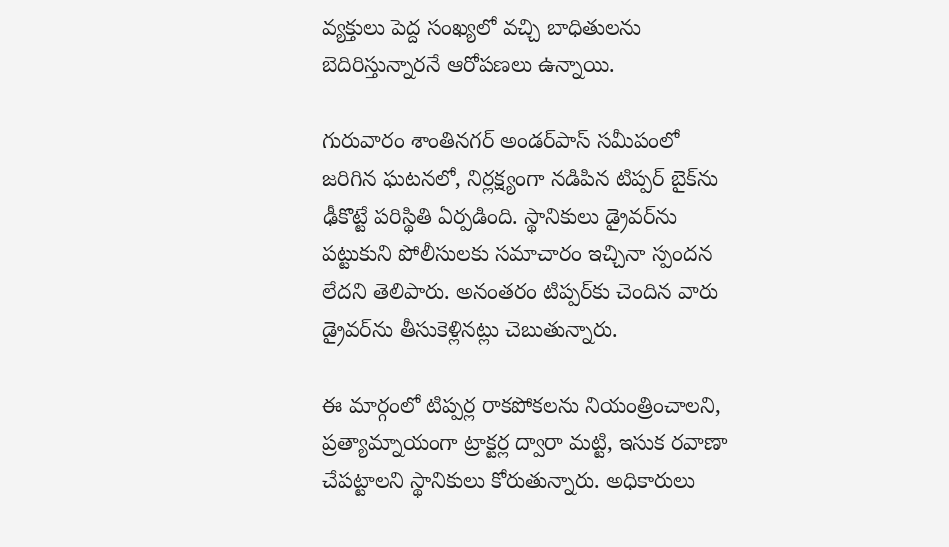వ్యక్తులు పెద్ద సంఖ్యలో వచ్చి బాధితులను బెదిరిస్తున్నారనే ఆరోపణలు ఉన్నాయి.

గురువారం శాంతినగర్ అండర్‌పాస్ సమీపంలో జరిగిన ఘటనలో, నిర్లక్ష్యంగా నడిపిన టిప్పర్ బైక్‌ను ఢీకొట్టే పరిస్థితి ఏర్పడింది. స్థానికులు డ్రైవర్‌ను పట్టుకుని పోలీసులకు సమాచారం ఇచ్చినా స్పందన లేదని తెలిపారు. అనంతరం టిప్పర్‌కు చెందిన వారు డ్రైవర్‌ను తీసుకెళ్లినట్లు చెబుతున్నారు.

ఈ మార్గంలో టిప్పర్ల రాకపోకలను నియంత్రించాలని, ప్రత్యామ్నాయంగా ట్రాక్టర్ల ద్వారా మట్టి, ఇసుక రవాణా చేపట్టాలని స్థానికులు కోరుతున్నారు. అధికారులు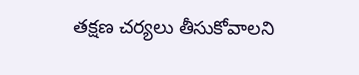తక్షణ చర్యలు తీసుకోవాలని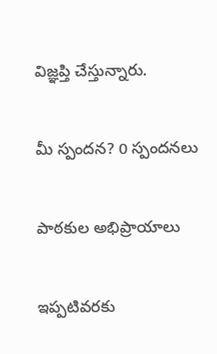విజ్ఞప్తి చేస్తున్నారు.

మీ స్పందన? 0 స్పందనలు

పాఠకుల అభిప్రాయాలు

ఇప్పటివరకు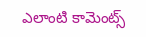ఎలాంటి కామెంట్స్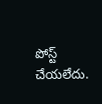పోస్ట్ చేయలేదు.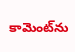కామెంట్‌ను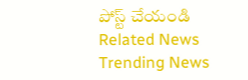పోస్ట్ చేయండి
Related News
Trending News